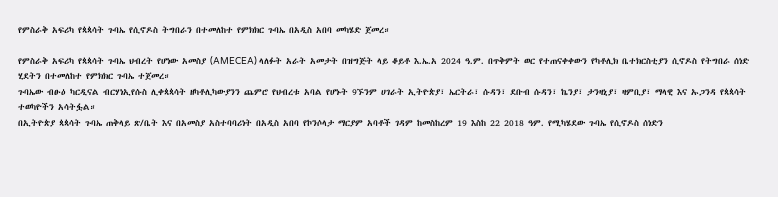የምስራቅ አፍሪካ የጳጳሳት ጉባኤ የሲኖዶስ ትግበራን በተመለከተ የምክክር ጉባኤ በአዲስ አበባ መካሄድ ጀመረ።

የምስራቅ አፍሪካ የጳጳሳት ጉባኤ ህብረት የሆነው አመስያ (AMECEA) ላለፉት አራት አመታት በዝግጅት ላይ ቆይቶ እ.ኤ.አ 2024 ዓ.ም. በጥቅምት ወር የተጠናቀቀውን የካቶሊክ ቤተክርስቲያን ሲኖዶስ የትግበራ ሰነድ ሂደትን በተመለከተ የምክክር ጉባኤ ተጀመረ።
ጉባኤው ብፁዕ ካርዲናል ብርሃነኢየሱስ ሊቀጳጳሳት ዘካቶሊካውያንን ጨምሮ የህብረቱ አባል የሆኑት 9ኙንም ሀገራት ኢትዮጵያ፣ ኤርትራ፣ ሱዳን፣ ደቡብ ሱዳን፣ ኬንያ፣ ታንዛኒያ፣ ዛምቢያ፣ ማላዊ እና ኡጋንዳ የጳጳሳት ተወካዮችን አሳትፏል።
በኢትዮጵያ ጳጳሳት ጉባኤ ጠቅላይ ጽ/ቤት እና በአመስያ አስተባባሪነት በአዲስ አበባ የኮንሶላታ ማርያም አባቶች ገዳም ከመስከረም 19 እስከ 22 2018 ዓም. የሚካሄደው ጉባኤ የሲኖዶስ ሰነድን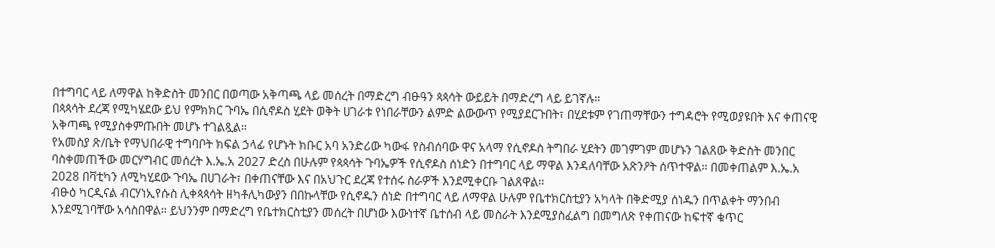በተግባር ላይ ለማዋል ከቅድስት መንበር በወጣው አቅጣጫ ላይ መሰረት በማድረግ ብፁዓን ጳጳሳት ውይይት በማድረግ ላይ ይገኛሉ።
በጳጳሳት ደረጃ የሚካሄደው ይህ የምክክር ጉባኤ በሲኖዶስ ሂደት ወቅት ሀገራቱ የነበራቸውን ልምድ ልውውጥ የሚያደርጉበት፣ በሂደቱም የገጠማቸውን ተግዳሮት የሚወያዩበት እና ቀጠናዊ አቅጣጫ የሚያስቀምጡበት መሆኑ ተገልጿል።
የአመስያ ጽ/ቤት የማህበራዊ ተግባቦት ክፍል ኃላፊ የሆኑት ክቡር አባ አንድሪው ካውፋ የስብሰባው ዋና አላማ የሲኖዶስ ትግበራ ሂደትን መገምገም መሆኑን ገልጸው ቅድስት መንበር ባስቀመጠችው መርሃግብር መሰረት እ.ኤ.አ 2027 ድረስ በሁሉም የጳጳሳት ጉባኤዎች የሲኖዶስ ሰነድን በተግባር ላይ ማዋል እንዳለባቸው አጽንዖት ሰጥተዋል። በመቀጠልም እ.ኤ.አ 2028 በቫቲካን ለሚካሂደው ጉባኤ በሀገራት፣ በቀጠናቸው እና በአህጉር ደረጃ የተሰሩ ስራዎች እንደሚቀርቡ ገልጸዋል።
ብፁዕ ካርዲናል ብርሃነኢየሱስ ሊቀጳጳሳት ዘካቶሊካውያን በበኩላቸው የሲኖዱን ሰነድ በተግባር ላይ ለማዋል ሁሉም የቤተክርስቲያን አካላት በቅድሚያ ሰነዱን በጥልቀት ማንበብ እንደሚገባቸው አሳስበዋል። ይህንንም በማድረግ የቤተክርስቲያን መሰረት በሆነው እውነተኛ ቤተሰብ ላይ መስራት እንደሚያስፈልግ በመግለጽ የቀጠናው ከፍተኛ ቁጥር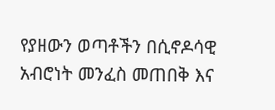የያዘውን ወጣቶችን በሲኖዶሳዊ አብሮነት መንፈስ መጠበቅ እና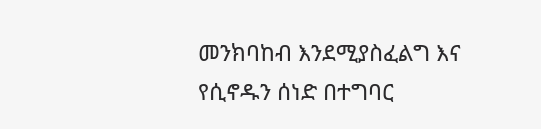መንክባከብ እንደሚያስፈልግ እና የሲኖዱን ሰነድ በተግባር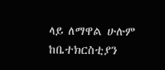ላይ ለማዋል ሁሉም ከቤተክርስቲያን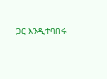ጋር እንዲተባበሩ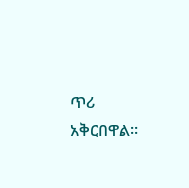ጥሪ አቅርበዋል።